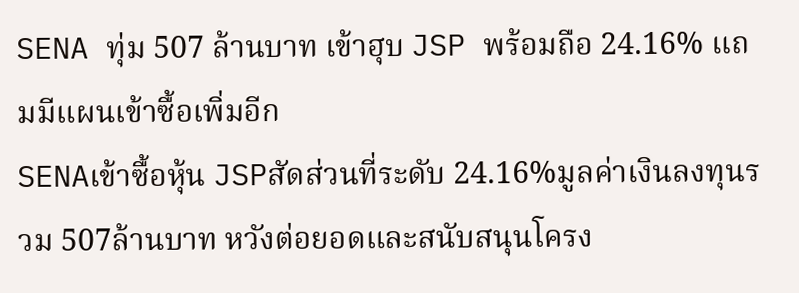SENA ทุ่ม 507 ล้านบาท เข้าฮุบ JSP พร้อมถือ 24.16% แถมมีแผนเข้าซื้อเพิ่มอีก
SENAเข้าซื้อหุ้น JSPสัดส่วนที่ระดับ 24.16%มูลค่าเงินลงทุนรวม 507ล้านบาท หวังต่อยอดและสนับสนุนโครง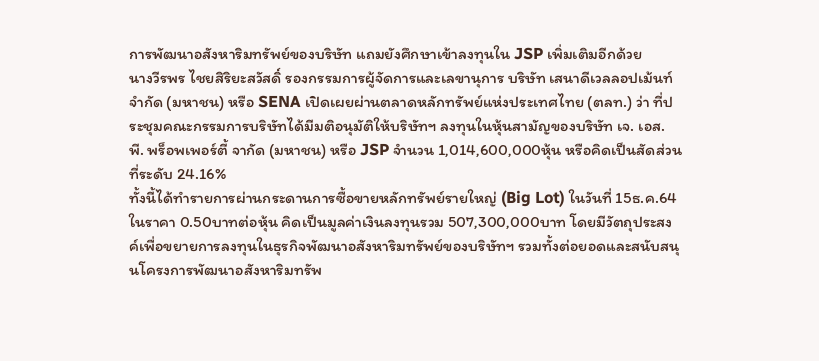การพัฒนาอสังหาริมทรัพย์ของบริษัท แถมยังศึกษาเข้าลงทุนใน JSP เพิ่มเติมอีกด้วย
นางวีรพร ไชยสิริยะสวัสดิ์ รองกรรมการผู้จัดการและเลขานุการ บริษัท เสนาดีเวลลอปเม้นท์ จำกัด (มหาชน) หรือ SENA เปิดเผยผ่านตลาดหลักทรัพย์แห่งประเทศไทย (ตลท.) ว่า ที่ประชุมคณะกรรมการบริษัทได้มีมติอนุมัติให้บริษัทฯ ลงทุนในหุ้นสามัญของบริษัท เจ. เอส. พี. พร็อพเพอร์ตี้ จากัด (มหาชน) หรือ JSP จำนวน 1,014,600,000หุ้น หรือคิดเป็นสัดส่วนที่ระดับ 24.16%
ทั้งนี้ได้ทำรายการผ่านกระดานการซื้อขายหลักทรัพย์รายใหญ่ (Big Lot) ในวันที่ 15ธ.ค.64ในราคา 0.50บาทต่อหุ้น คิดเป็นมูลค่าเงินลงทุนรวม 507,300,000บาท โดยมีวัตถุประสงค์เพื่อขยายการลงทุนในธุรกิจพัฒนาอสังหาริมทรัพย์ของบริษัทฯ รวมทั้งต่อยอดและสนับสนุนโครงการพัฒนาอสังหาริมทรัพ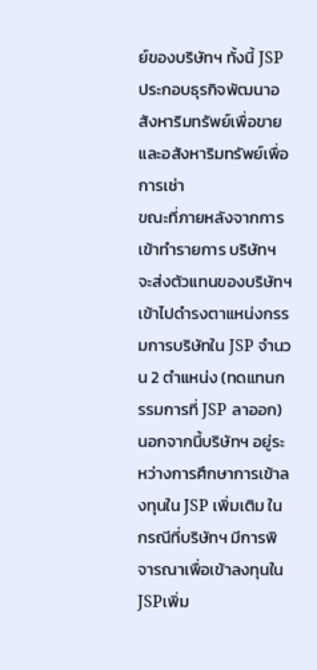ย์ของบริษัทฯ ทั้งนี้ JSP ประกอบธุรกิจพัฒนาอสังหาริมทรัพย์เพื่อขายและอสังหาริมทรัพย์เพื่อการเช่า
ขณะที่ภายหลังจากการเข้าทำรายการ บริษัทฯ จะส่งตัวแทนของบริษัทฯ เข้าไปดำรงตาแหน่งกรรมการบริษัทใน JSP จำนวน 2 ตำแหน่ง (ทดแทนกรรมการที่ JSP ลาออก)
นอกจากนี้บริษัทฯ อยู่ระหว่างการศึกษาการเข้าลงทุนใน JSP เพิ่มเติม ในกรณีที่บริษัทฯ มีการพิจารณาเพื่อเข้าลงทุนใน JSPเพิ่ม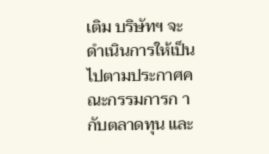เติม บริษัทฯ จะดำเนินการให้เป็นไปตามประกาศคณะกรรมการก ากับตลาดทุน และ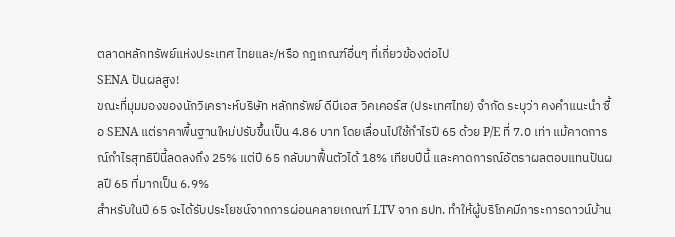ตลาดหลักทรัพย์แห่งประเทศ ไทยและ/หรือ กฎเกณฑ์อื่นๆ ที่เกี่ยวข้องต่อไป
SENA ปันผลสูง!
ขณะที่มุมมองของนักวิเคราะห์บริษัท หลักทรัพย์ ดีบีเอส วิคเคอร์ส (ประเทศไทย) จำกัด ระบุว่า คงคำแนะนำ ซื้อ SENA แต่ราคาพื้นฐานใหม่ปรับขึ้นเป็น 4.86 บาท โดยเลื่อนไปใช้กำไรปี 65 ด้วย P/E ที่ 7.0 เท่า แม้คาดการณ์กำไรสุทธิปีนี้ลดลงถึง 25% แต่ปี 65 กลับมาฟื้นตัวได้ 18% เทียบปีนี้ และคาดการณ์อัตราผลตอบแทนปันผลปี 65 ที่มากเป็น 6.9%
สำหรับในปี 65 จะได้รับประโยชน์จากการผ่อนคลายเกณฑ์ LTV จาก ธปท. ทำให้ผู้บริโภคมีภาระการดาวน์บ้าน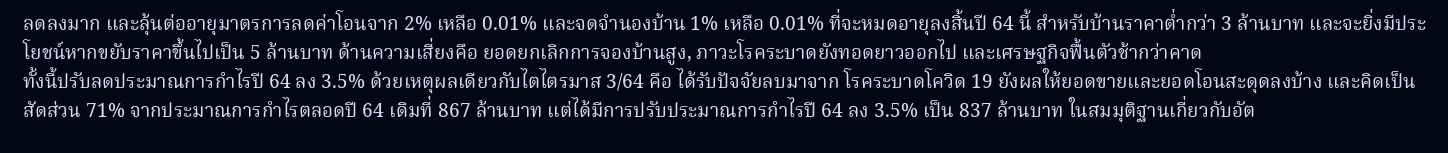ลดลงมาก และลุ้นต่ออายุมาตรการลดค่าโอนจาก 2% เหลือ 0.01% และจดจำนองบ้าน 1% เหลือ 0.01% ที่จะหมดอายุลงสิ้นปี 64 นี้ สำหรับบ้านราคาต่ำกว่า 3 ล้านบาท และจะยิ่งมีประโยชน์หากขยับราคาขึ้นไปเป็น 5 ล้านบาท ด้านความเสี่ยงคือ ยอดยกเลิกการจองบ้านสูง, ภาวะโรคระบาดยังทอดยาวออกไป และเศรษฐกิจฟื้นตัวช้ากว่าคาด
ทั้งนี้ปรับลดประมาณการกำไรปี 64 ลง 3.5% ด้วยเหตุผลเดียวกับไตไตรมาส 3/64 คือ ได้รับปัจจัยลบมาจาก โรคระบาดโควิด 19 ยังผลให้ยอดขายและยอดโอนสะดุดลงบ้าง และคิดเป็นสัดส่วน 71% จากประมาณการกำไรตลอดปี 64 เดิมที่ 867 ล้านบาท แต่ได้มีการปรับประมาณการกำไรปี 64 ลง 3.5% เป็น 837 ล้านบาท ในสมมุติฐานเกี่ยวกับอัต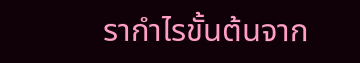รากำไรขั้นต้นจาก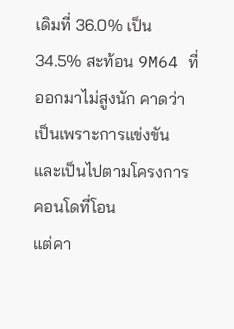เดิมที่ 36.0% เป็น 34.5% สะท้อน 9M64 ที่ออกมาไม่สูงนัก คาดว่าเป็นเพราะการแข่งขัน และเป็นไปตามโครงการคอนโดที่โอน
แต่คา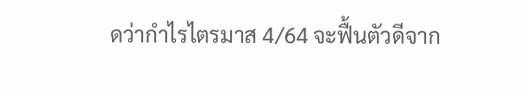ดว่ากำไรไตรมาส 4/64 จะฟื้นตัวดีจาก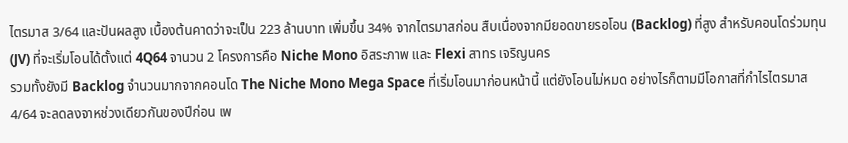ไตรมาส 3/64 และปันผลสูง เบื้องต้นคาดว่าจะเป็น 223 ล้านบาท เพิ่มขึ้น 34% จากไตรมาสก่อน สืบเนื่องจากมียอดขายรอโอน (Backlog) ที่สูง สำหรับคอนโดร่วมทุน (JV) ที่จะเริ่มโอนได้ตั้งแต่ 4Q64 จานวน 2 โครงการคือ Niche Mono อิสระภาพ และ Flexi สาทร เจริญนคร
รวมทั้งยังมี Backlog จำนวนมากจากคอนโด The Niche Mono Mega Space ที่เริ่มโอนมาก่อนหน้านี้ แต่ยังโอนไม่หมด อย่างไรก็ตามมีโอกาสที่กำไรไตรมาส 4/64 จะลดลงจาหช่วงเดียวกันของปีก่อน เพ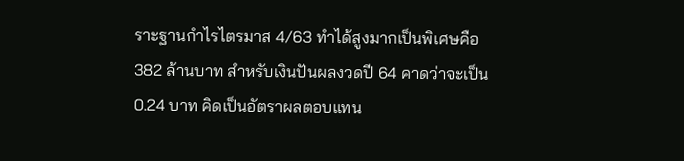ราะฐานกำไรไตรมาส 4/63 ทำได้สูงมากเป็นพิเศษคือ 382 ล้านบาท สำหรับเงินปันผลงวดปี 64 คาดว่าจะเป็น 0.24 บาท คิดเป็นอัตราผลตอบแทน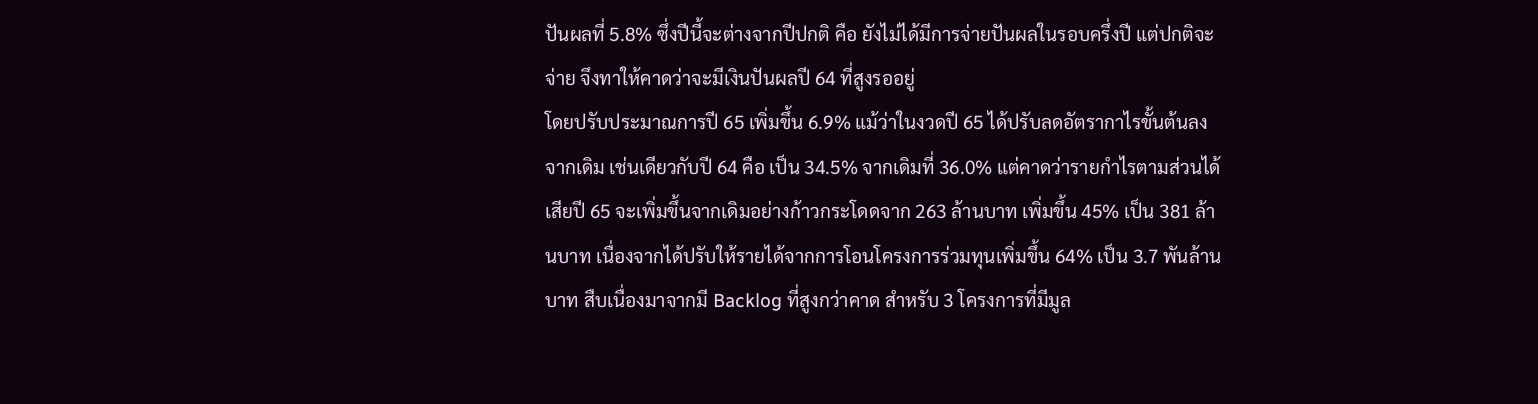ปันผลที่ 5.8% ซึ่งปีนี้จะต่างจากปีปกติ คือ ยังไม่ได้มีการจ่ายปันผลในรอบครึ่งปี แต่ปกติจะจ่าย จึงทาให้คาดว่าจะมีเงินปันผลปี 64 ที่สูงรออยู่
โดยปรับประมาณการปี 65 เพิ่มขึ้น 6.9% แม้ว่าในงวดปี 65 ได้ปรับลดอัตรากาไรขั้นต้นลงจากเดิม เช่นเดียวกับปี 64 คือ เป็น 34.5% จากเดิมที่ 36.0% แต่คาดว่ารายกำไรตามส่วนได้เสียปี 65 จะเพิ่มขึ้นจากเดิมอย่างก้าวกระโดดจาก 263 ล้านบาท เพิ่มขึ้น 45% เป็น 381 ล้านบาท เนื่องจากได้ปรับให้รายได้จากการโอนโครงการร่วมทุนเพิ่มขึ้น 64% เป็น 3.7 พันล้านบาท สืบเนื่องมาจากมี Backlog ที่สูงกว่าคาด สำหรับ 3 โครงการที่มีมูล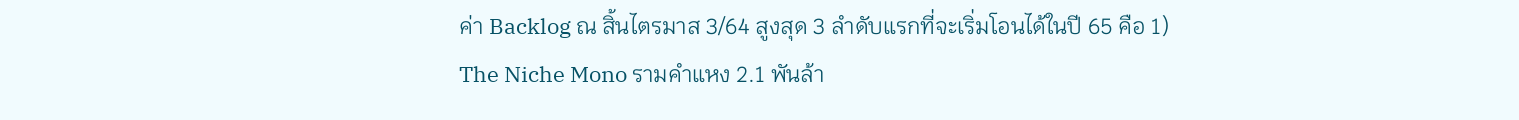ค่า Backlog ณ สิ้นไตรมาส 3/64 สูงสุด 3 ลำดับแรกที่จะเริ่มโอนได้ในปี 65 คือ 1) The Niche Mono รามคำแหง 2.1 พันล้า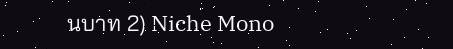นบาท 2) Niche Mono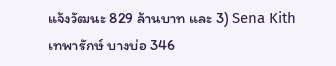แจ้งวัฒนะ 829 ล้านบาท และ 3) Sena Kith เทพารักษ์ บางบ่อ 346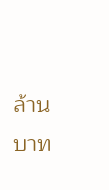ล้านบาท